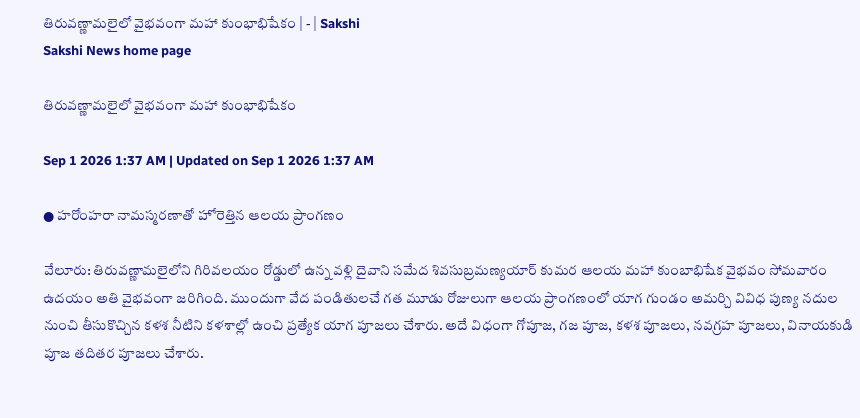తిరువణ్ణామలైలో వైభవంగా మహా కుంభాభిషేకం | - | Sakshi
Sakshi News home page

తిరువణ్ణామలైలో వైభవంగా మహా కుంభాభిషేకం

Sep 1 2026 1:37 AM | Updated on Sep 1 2026 1:37 AM

● హరోంహరా నామస్మరణాతో హోరెత్తిన ఆలయ ప్రాంగణం

వేలూరు: తిరువణ్ణామలైలోని గిరివలయం రోడ్డులో ఉన్న వళ్లి దైవాని సమేద శివసుబ్రమణ్యయార్‌ కుమర ఆలయ మహా కుంబాభిషేక వైభవం సోమవారం ఉదయం అతి వైభవంగా జరిగింది. ముందుగా వేద పండితులచే గత మూడు రోజులుగా ఆలయ ప్రాంగణంలో యాగ గుండం అమర్చి వివిధ పుణ్య నదుల నుంచి తీసుకొచ్చిన కళశ నీటిని కళశాల్లో ఉంచి ప్రత్యేక యాగ పూజలు చేశారు. అదే విధంగా గోపూజ, గజ పూజ, కళశ పూజలు, నవగ్రహ పూజలు, వినాయకుడి పూజ తదితర పూజలు చేశారు.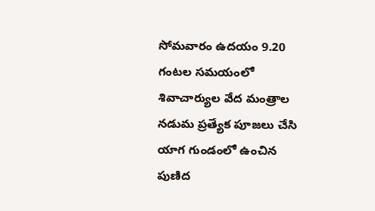సోమవారం ఉదయం 9.20 గంటల సమయంలో శివాచార్యుల వేద మంత్రాల నడుమ ప్రత్యేక పూజలు చేసి యాగ గుండంలో ఉంచిన పుణిద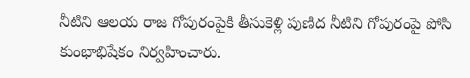నీటిని ఆలయ రాజ గోపురంపైకి తీసుకెళ్లి పుణిద నీటిని గోపురంపై పోసి కుంభాభిషేకం నిర్వహించారు.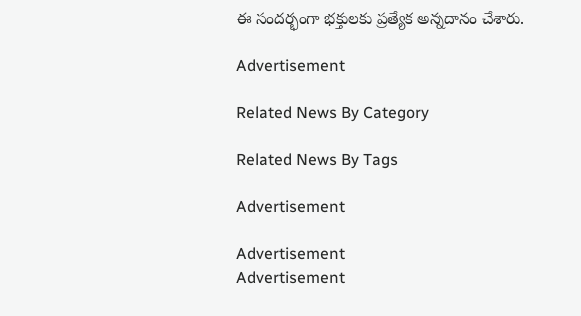ఈ సందర్భంగా భక్తులకు ప్రత్యేక అన్నదానం చేశారు.

Advertisement

Related News By Category

Related News By Tags

Advertisement

Advertisement
Advertisement